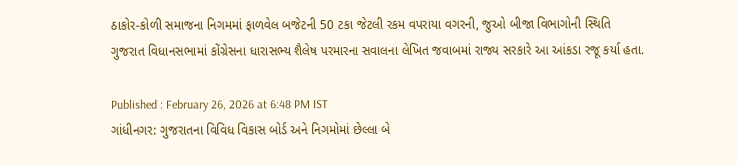ઠાકોર-કોળી સમાજના નિગમમાં ફાળવેલ બજેટની 50 ટકા જેટલી રકમ વપરાયા વગરની, જુઓ બીજા વિભાગોની સ્થિતિ
ગુજરાત વિધાનસભામાં કોંગ્રેસના ધારાસભ્ય શૈલેષ પરમારના સવાલના લેખિત જવાબમાં રાજ્ય સરકારે આ આંકડા રજૂ કર્યા હતા.

Published : February 26, 2026 at 6:48 PM IST
ગાંધીનગર: ગુજરાતના વિવિધ વિકાસ બોર્ડ અને નિગમોમાં છેલ્લા બે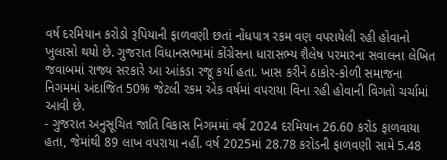વર્ષ દરમિયાન કરોડો રૂપિયાની ફાળવણી છતાં નોંધપાત્ર રકમ વણ વપરાયેલી રહી હોવાનો ખુલાસો થયો છે. ગુજરાત વિધાનસભામાં કોંગ્રેસના ધારાસભ્ય શૈલેષ પરમારના સવાલના લેખિત જવાબમાં રાજ્ય સરકારે આ આંકડા રજૂ કર્યા હતા. ખાસ કરીને ઠાકોર-કોળી સમાજના નિગમમાં અંદાજિત 50% જેટલી રકમ એક વર્ષમાં વપરાયા વિના રહી હોવાની વિગતો ચર્ચામાં આવી છે.
- ગુજરાત અનુસૂચિત જાતિ વિકાસ નિગમમાં વર્ષ 2024 દરમિયાન 26.60 કરોડ ફાળવાયા હતા, જેમાંથી 89 લાખ વપરાયા નહીં. વર્ષ 2025માં 28.78 કરોડની ફાળવણી સામે 5.48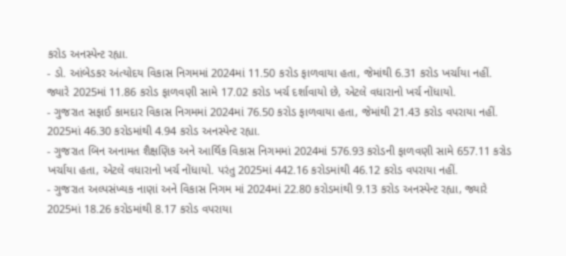કરોડ અનસ્પેન્ટ રહ્યા.
- ડો. આંબેડકર અંત્યોદય વિકાસ નિગમમાં 2024માં 11.50 કરોડ ફાળવાયા હતા, જેમાંથી 6.31 કરોડ ખર્ચાયા નહીં. જ્યારે 2025માં 11.86 કરોડ ફાળવણી સામે 17.02 કરોડ ખર્ચ દર્શાવાયો છે, એટલે વધારાનો ખર્ચ નોંધાયો.
- ગુજરાત સફાઈ કામદાર વિકાસ નિગમમાં 2024માં 76.50 કરોડ ફાળવાયા હતા, જેમાંથી 21.43 કરોડ વપરાયા નહીં. 2025માં 46.30 કરોડમાંથી 4.94 કરોડ અનસ્પેન્ટ રહ્યા.
- ગુજરાત બિન અનામત શૈક્ષણિક અને આર્થિક વિકાસ નિગમમાં 2024માં 576.93 કરોડની ફાળવણી સામે 657.11 કરોડ ખર્ચાયા હતા, એટલે વધારાનો ખર્ચ નોંધાયો. પરંતુ 2025માં 442.16 કરોડમાંથી 46.12 કરોડ વપરાયા નહીં.
- ગુજરાત અલ્પસંખ્યક નાણાં અને વિકાસ નિગમ માં 2024માં 22.80 કરોડમાંથી 9.13 કરોડ અનસ્પેન્ટ રહ્યા, જ્યારે 2025માં 18.26 કરોડમાંથી 8.17 કરોડ વપરાયા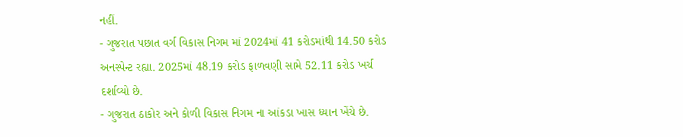નહીં.
- ગુજરાત પછાત વર્ગ વિકાસ નિગમ માં 2024માં 41 કરોડમાંથી 14.50 કરોડ અનસ્પેન્ટ રહ્યા. 2025માં 48.19 કરોડ ફાળવણી સામે 52.11 કરોડ ખર્ચ દર્શાવ્યો છે.
- ગુજરાત ઠાકોર અને કોળી વિકાસ નિગમ ના આંકડા ખાસ ધ્યાન ખેંચે છે.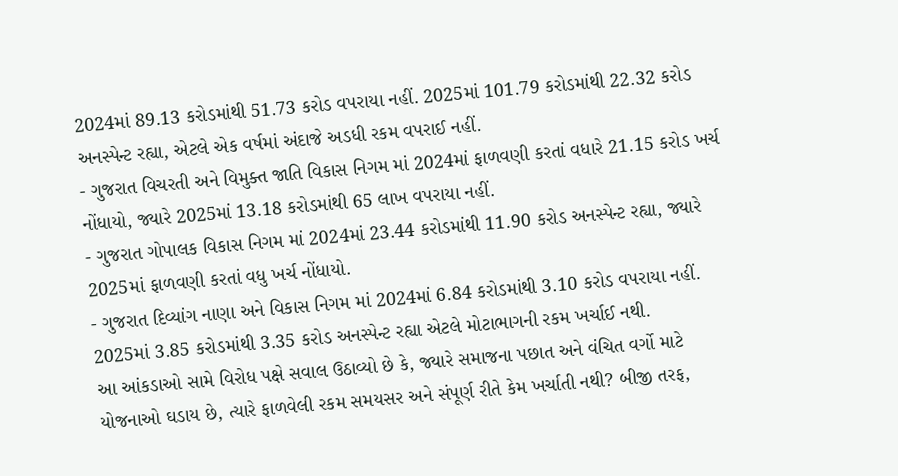2024માં 89.13 કરોડમાંથી 51.73 કરોડ વપરાયા નહીં. 2025માં 101.79 કરોડમાંથી 22.32 કરોડ અનસ્પેન્ટ રહ્યા, એટલે એક વર્ષમાં અંદાજે અડધી રકમ વપરાઈ નહીં.
- ગુજરાત વિચરતી અને વિમુક્ત જાતિ વિકાસ નિગમ માં 2024માં ફાળવણી કરતાં વધારે 21.15 કરોડ ખર્ચ નોંધાયો, જ્યારે 2025માં 13.18 કરોડમાંથી 65 લાખ વપરાયા નહીં.
- ગુજરાત ગોપાલક વિકાસ નિગમ માં 2024માં 23.44 કરોડમાંથી 11.90 કરોડ અનસ્પેન્ટ રહ્યા, જ્યારે 2025માં ફાળવણી કરતાં વધુ ખર્ચ નોંધાયો.
- ગુજરાત દિવ્યાંગ નાણા અને વિકાસ નિગમ માં 2024માં 6.84 કરોડમાંથી 3.10 કરોડ વપરાયા નહીં. 2025માં 3.85 કરોડમાંથી 3.35 કરોડ અનસ્પેન્ટ રહ્યા એટલે મોટાભાગની રકમ ખર્ચાઈ નથી.
આ આંકડાઓ સામે વિરોધ પક્ષે સવાલ ઉઠાવ્યો છે કે, જ્યારે સમાજના પછાત અને વંચિત વર્ગો માટે યોજનાઓ ઘડાય છે, ત્યારે ફાળવેલી રકમ સમયસર અને સંપૂર્ણ રીતે કેમ ખર્ચાતી નથી? બીજી તરફ,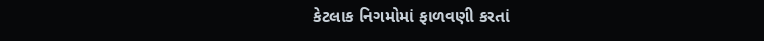કેટલાક નિગમોમાં ફાળવણી કરતાં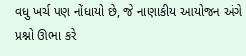વધુ ખર્ચ પણ નોંધાયો છે, જે નાણાકીય આયોજન અંગે પ્રશ્નો ઊભા કરે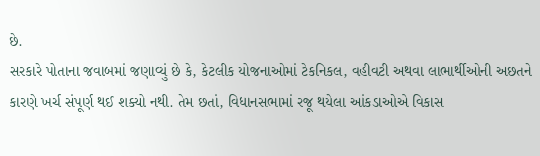છે.
સરકારે પોતાના જવાબમાં જણાવ્યું છે કે, કેટલીક યોજનાઓમાં ટેકનિકલ, વહીવટી અથવા લાભાર્થીઓની અછતને કારણે ખર્ચ સંપૂર્ણ થઈ શક્યો નથી. તેમ છતાં, વિધાનસભામાં રજૂ થયેલા આંકડાઓએ વિકાસ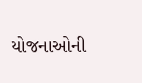યોજનાઓની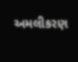અમલીકરણ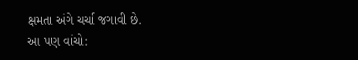ક્ષમતા અંગે ચર્ચા જગાવી છે.
આ પણ વાંચો: